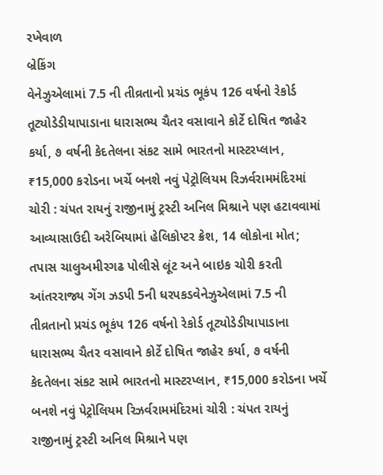રખેવાળ
બ્રેકિંગ
વેનેઝુએલામાં 7.5 ની તીવ્રતાનો પ્રચંડ ભૂકંપ 126 વર્ષનો રેકોર્ડ તૂટ્યોડેડીયાપાડાના ધારાસભ્ય ચૈતર વસાવાને કોર્ટે દોષિત જાહેર કર્યા, ૭ વર્ષની કેદતેલના સંકટ સામે ભારતનો માસ્ટરપ્લાન, ₹15,000 કરોડના ખર્ચે બનશે નવું પેટ્રોલિયમ રિઝર્વરામમંદિરમાં ચોરી : ચંપત રાયનું રાજીનામું ટ્રસ્ટી અનિલ મિશ્રાને પણ હટાવવામાં આવ્યાસાઉદી અરેબિયામાં હેલિકોપ્ટર ક્રેશ, 14 લોકોના મોત; તપાસ ચાલુઅમીરગઢ પોલીસે લૂંટ અને બાઇક ચોરી કરતી આંતરરાજ્ય ગેંગ ઝડપી 5ની ધરપકડવેનેઝુએલામાં 7.5 ની તીવ્રતાનો પ્રચંડ ભૂકંપ 126 વર્ષનો રેકોર્ડ તૂટ્યોડેડીયાપાડાના ધારાસભ્ય ચૈતર વસાવાને કોર્ટે દોષિત જાહેર કર્યા, ૭ વર્ષની કેદતેલના સંકટ સામે ભારતનો માસ્ટરપ્લાન, ₹15,000 કરોડના ખર્ચે બનશે નવું પેટ્રોલિયમ રિઝર્વરામમંદિરમાં ચોરી : ચંપત રાયનું રાજીનામું ટ્રસ્ટી અનિલ મિશ્રાને પણ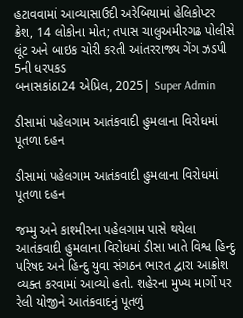હટાવવામાં આવ્યાસાઉદી અરેબિયામાં હેલિકોપ્ટર ક્રેશ, 14 લોકોના મોત; તપાસ ચાલુઅમીરગઢ પોલીસે લૂંટ અને બાઇક ચોરી કરતી આંતરરાજ્ય ગેંગ ઝડપી 5ની ધરપકડ
બનાસકાંઠા24 એપ્રિલ, 2025| Super Admin

ડીસામાં પહેલગામ આતંકવાદી હુમલાના વિરોધમાં પૂતળા દહન

ડીસામાં પહેલગામ આતંકવાદી હુમલાના વિરોધમાં પૂતળા દહન

જમ્મુ અને કાશ્મીરના પહેલગામ પાસે થયેલા આતંકવાદી હુમલાના વિરોધમાં ડીસા ખાતે વિશ્વ હિન્દુ પરિષદ અને હિન્દુ યુવા સંગઠન ભારત દ્વારા આક્રોશ વ્યક્ત કરવામાં આવ્યો હતો. શહેરના મુખ્ય માર્ગો પર રેલી યોજીને આતંકવાદનું પૂતળું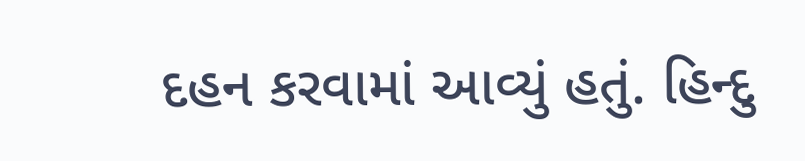દહન કરવામાં આવ્યું હતું. હિન્દુ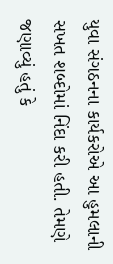યુવા સંગઠનના કાર્યકરોએ આ હુમલાની સખત શબ્દોમાં નિંદા કરી હતી. તેમણે જણાવ્યું હતું કે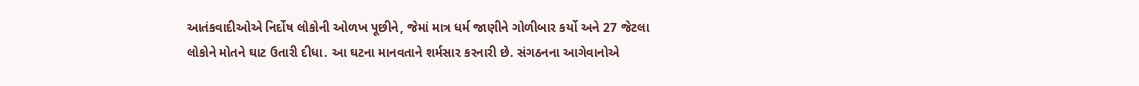આતંકવાદીઓએ નિર્દોષ લોકોની ઓળખ પૂછીને, જેમાં માત્ર ધર્મ જાણીને ગોળીબાર કર્યો અને 27 જેટલા લોકોને મોતને ઘાટ ઉતારી દીધા. આ ઘટના માનવતાને શર્મસાર કરનારી છે. સંગઠનના આગેવાનોએ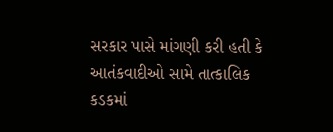સરકાર પાસે માંગણી કરી હતી કે આતંકવાદીઓ સામે તાત્કાલિક કડકમાં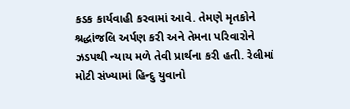કડક કાર્યવાહી કરવામાં આવે. તેમણે મૃતકોને શ્રદ્ધાંજલિ અર્પણ કરી અને તેમના પરિવારોને ઝડપથી ન્યાય મળે તેવી પ્રાર્થના કરી હતી. રેલીમાં મોટી સંખ્યામાં હિન્દુ યુવાનો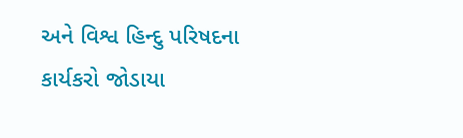અને વિશ્વ હિન્દુ પરિષદના કાર્યકરો જોડાયા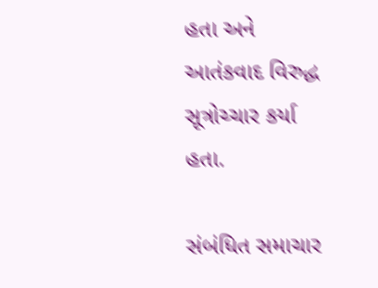હતા અને આતંકવાદ વિરુદ્ધ સૂત્રોચ્ચાર કર્યા હતા.

સંબંધિત સમાચાર